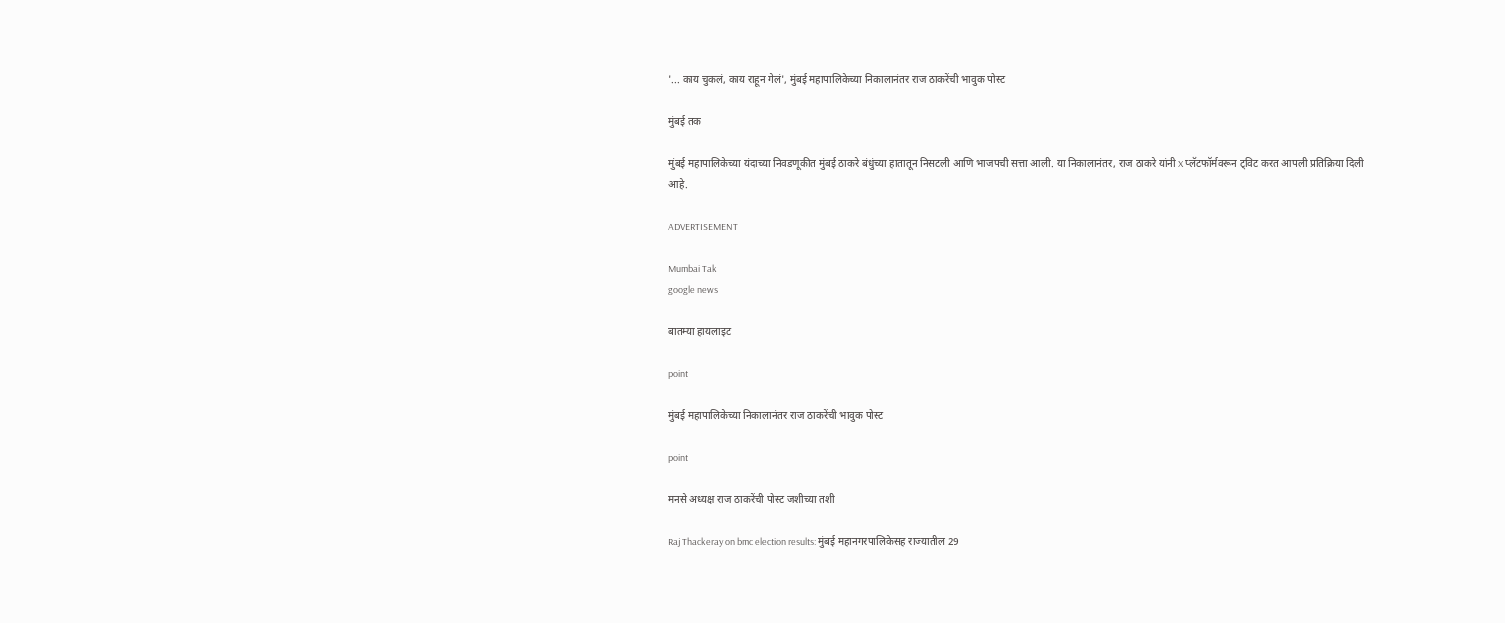'... काय चुकलं, काय राहून गेलं', मुंबई महापालिकेच्या निकालानंतर राज ठाकरेंची भावुक पोस्ट

मुंबई तक

मुंबई महापालिकेच्या यंदाच्या निवडणूकीत मुंबई ठाकरे बंधुंच्या हातातून निसटली आणि भाजपची सत्ता आली. या निकालानंतर, राज ठाकरे यांनी X प्लॅटफॉर्मवरून ट्विट करत आपली प्रतिक्रिया दिली आहे.

ADVERTISEMENT

Mumbai Tak
google news

बातम्या हायलाइट

point

मुंबई महापालिकेच्या निकालानंतर राज ठाकरेंची भावुक पोस्ट

point

मनसे अध्यक्ष राज ठाकरेंची पोस्ट जशीच्या तशी

Raj Thackeray on bmc election results: मुंबई महानगरपालिकेसह राज्यातील 29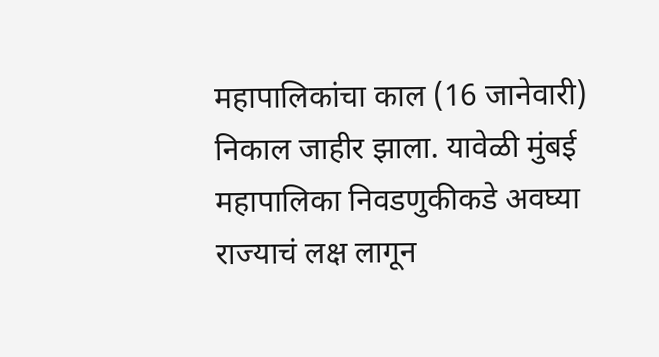महापालिकांचा काल (16 जानेवारी) निकाल जाहीर झाला. यावेळी मुंबई महापालिका निवडणुकीकडे अवघ्या राज्याचं लक्ष लागून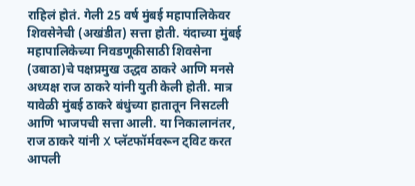राहिलं होतं. गेली 25 वर्ष मुंबई महापालिकेवर शिवसेनेची (अखंडीत) सत्ता होती. यंदाच्या मुंबई महापालिकेच्या निवडणूकीसाठी शिवसेना (उबाठा)चे पक्षप्रमुख उद्धव ठाकरे आणि मनसे अध्यक्ष राज ठाकरे यांनी युती केली होती. मात्र यावेळी मुंबई ठाकरे बंधुंच्या हातातून निसटली आणि भाजपची सत्ता आली. या निकालानंतर, राज ठाकरे यांनी X प्लॅटफॉर्मवरून ट्विट करत आपली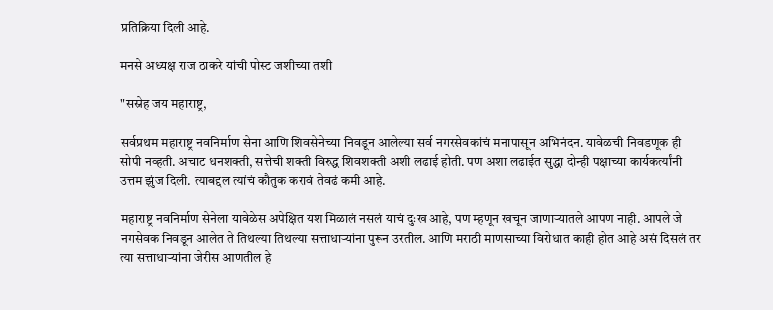प्रतिक्रिया दिली आहे.

मनसे अध्यक्ष राज ठाकरे यांची पोस्ट जशीच्या तशी

"सस्नेह जय महाराष्ट्र,

सर्वप्रथम महाराष्ट्र नवनिर्माण सेना आणि शिवसेनेच्या निवडून आलेल्या सर्व नगरसेवकांचं मनापासून अभिनंदन. यावेळची निवडणूक ही सोपी नव्हती. अचाट धनशक्ती, सत्तेची शक्ती विरुद्ध शिवशक्ती अशी लढाई होती. पण अशा लढाईत सुद्धा दोन्ही पक्षाच्या कार्यकर्त्यांनी उत्तम झुंज दिली. त्याबद्दल त्यांचं कौतुक करावं तेवढं कमी आहे.

महाराष्ट्र नवनिर्माण सेनेला यावेळेस अपेक्षित यश मिळालं नसलं याचं दुःख आहे, पण म्हणून खचून जाणाऱ्यातले आपण नाही. आपले जे नगसेवक निवडून आलेत ते तिथल्या तिथल्या सत्ताधाऱ्यांना पुरून उरतील. आणि मराठी माणसाच्या विरोधात काही होत आहे असं दिसलं तर त्या सत्ताधाऱ्यांना जेरीस आणतील हे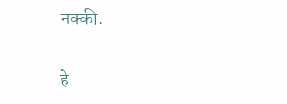नक्की.

हे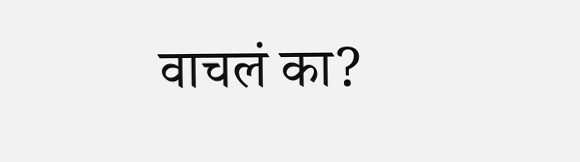वाचलं का?